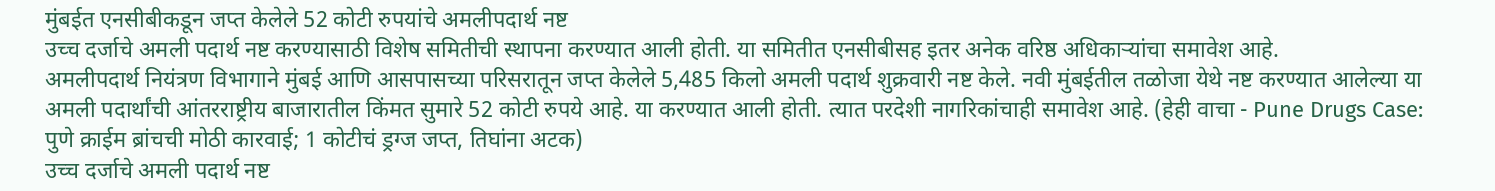मुंबईत एनसीबीकडून जप्त केलेले 52 कोटी रुपयांचे अमलीपदार्थ नष्ट
उच्च दर्जाचे अमली पदार्थ नष्ट करण्यासाठी विशेष समितीची स्थापना करण्यात आली होती. या समितीत एनसीबीसह इतर अनेक वरिष्ठ अधिकाऱ्यांचा समावेश आहे.
अमलीपदार्थ नियंत्रण विभागाने मुंबई आणि आसपासच्या परिसरातून जप्त केलेले 5,485 किलो अमली पदार्थ शुक्रवारी नष्ट केले. नवी मुंबईतील तळोजा येथे नष्ट करण्यात आलेल्या या अमली पदार्थांची आंतरराष्ट्रीय बाजारातील किंमत सुमारे 52 कोटी रुपये आहे. या करण्यात आली होती. त्यात परदेशी नागरिकांचाही समावेश आहे. (हेही वाचा - Pune Drugs Case: पुणे क्राईम ब्रांचची मोठी कारवाई; 1 कोटीचं ड्रग्ज जप्त, तिघांना अटक)
उच्च दर्जाचे अमली पदार्थ नष्ट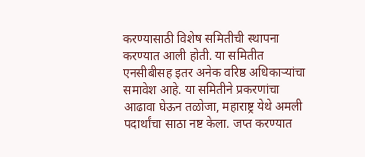करण्यासाठी विशेष समितीची स्थापना करण्यात आली होती. या समितीत एनसीबीसह इतर अनेक वरिष्ठ अधिकाऱ्यांचा समावेश आहे. या समितीने प्रकरणांचा आढावा घेऊन तळोजा, महाराष्ट्र येथे अमली पदार्थांचा साठा नष्ट केला. जप्त करण्यात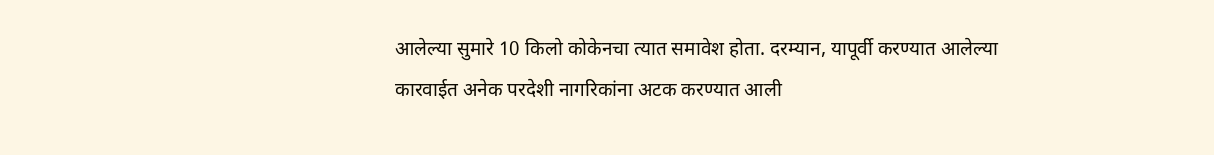आलेल्या सुमारे 10 किलो कोकेनचा त्यात समावेश होता. दरम्यान, यापूर्वी करण्यात आलेल्या कारवाईत अनेक परदेशी नागरिकांना अटक करण्यात आली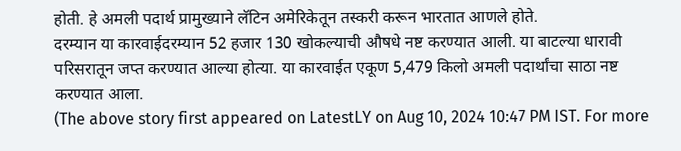होती. हे अमली पदार्थ प्रामुख्याने लॅटिन अमेरिकेतून तस्करी करून भारतात आणले होते.
दरम्यान या कारवाईदरम्यान 52 हजार 130 खोकल्याची औषधे नष्ट करण्यात आली. या बाटल्या धारावी परिसरातून जप्त करण्यात आल्या होत्या. या कारवाईत एकूण 5,479 किलो अमली पदार्थांचा साठा नष्ट करण्यात आला.
(The above story first appeared on LatestLY on Aug 10, 2024 10:47 PM IST. For more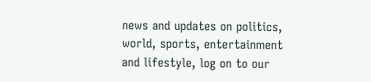news and updates on politics, world, sports, entertainment and lifestyle, log on to our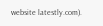website latestly.com).